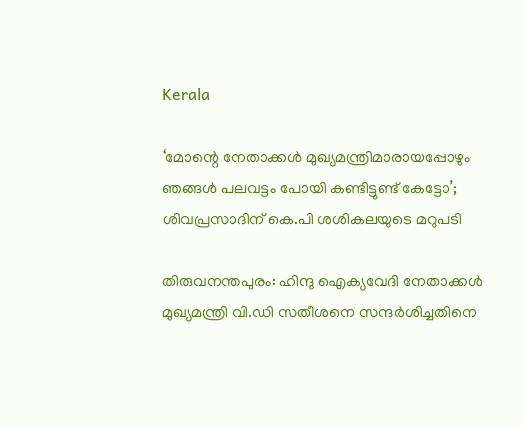Kerala

‘മോന്റെ നേതാക്കൾ മുഖ്യമന്ത്രിമാരായപ്പോഴും ഞങ്ങൾ പലവട്ടം പോയി കണ്ടിട്ടുണ്ട് കേട്ടോ’; ശിവപ്രസാദിന് കെ.പി ശശികലയുടെ മറുപടി

തിരുവനന്തപുരം: ഹിന്ദു ഐക്യവേദി നേതാക്കൾ മുഖ്യമന്ത്രി വി.ഡി സതീശനെ സന്ദർശിച്ചതിനെ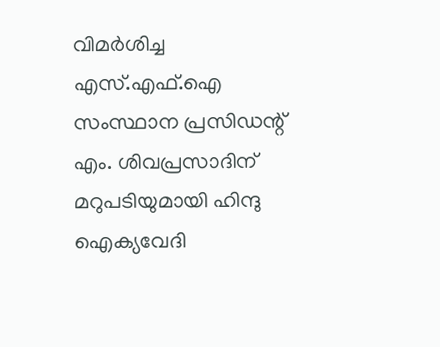വിമർശിച്ച എസ്.എഫ്.ഐ സംസ്ഥാന പ്രസിഡന്റ് എം. ശിവപ്രസാദിന് മറുപടിയുമായി ഹിന്ദു ഐക്യവേദി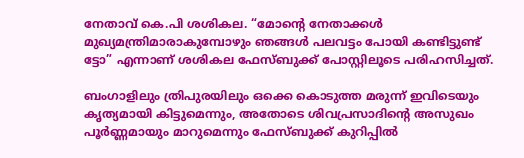നേതാവ് കെ.പി ശശികല. “മോന്റെ നേതാക്കൾ മുഖ്യമന്ത്രിമാരാകുമ്പോഴും ഞങ്ങൾ പലവട്ടം പോയി കണ്ടിട്ടുണ്ട് ട്ടോ” എന്നാണ് ശശികല ഫേസ്ബുക്ക് പോസ്റ്റിലൂടെ പരിഹസിച്ചത്.

ബംഗാളിലും ത്രിപുരയിലും ഒക്കെ കൊടുത്ത മരുന്ന് ഇവിടെയും കൃത്യമായി കിട്ടുമെന്നും, അതോടെ ശിവപ്രസാദിന്റെ അസുഖം പൂർണ്ണമായും മാറുമെന്നും ഫേസ്ബുക്ക് കുറിപ്പിൽ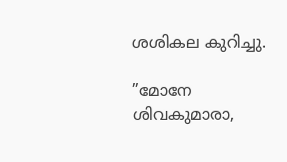ശശികല കുറിച്ചു.

”മോനേ ശിവകുമാരാ,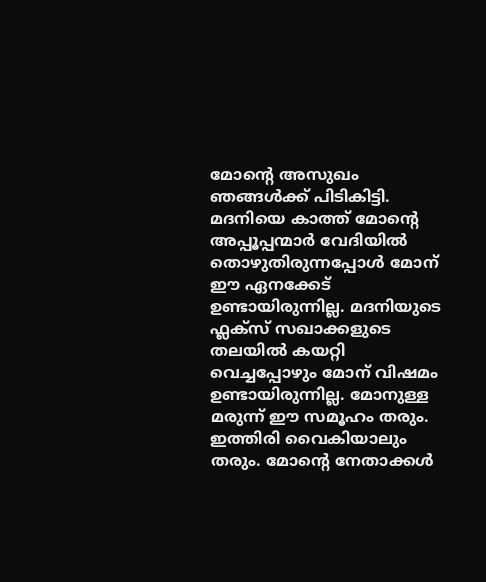മോന്റെ അസുഖം ഞങ്ങൾക്ക് പിടികിട്ടി. മദനിയെ കാത്ത് മോന്റെ അപ്പൂപ്പന്മാർ വേദിയിൽ തൊഴുതിരുന്നപ്പോൾ മോന് ഈ ഏനക്കേട് ഉണ്ടായിരുന്നില്ല. മദനിയുടെ ഫ്ലക്സ് സഖാക്കളുടെ തലയിൽ കയറ്റി വെച്ചപ്പോഴും മോന് വിഷമം ഉണ്ടായിരുന്നില്ല. മോനുള്ള മരുന്ന് ഈ സമൂഹം തരും. ഇത്തിരി വൈകിയാലും തരും. മോന്റെ നേതാക്കൾ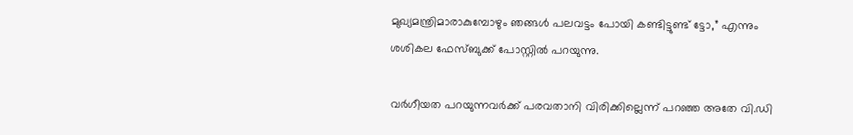മുഖ്യമന്ത്രിമാരാകുമ്പോഴും ഞങ്ങൾ പലവട്ടം പോയി കണ്ടിട്ടുണ്ട് ട്ടോ,” എന്നും ശശികല ഫേസ്ബുക്ക് പോസ്റ്റിൽ പറയുന്നു.

വർഗീയത പറയുന്നവർക്ക് പരവതാനി വിരിക്കില്ലെന്ന് പറഞ്ഞ അതേ വി.ഡി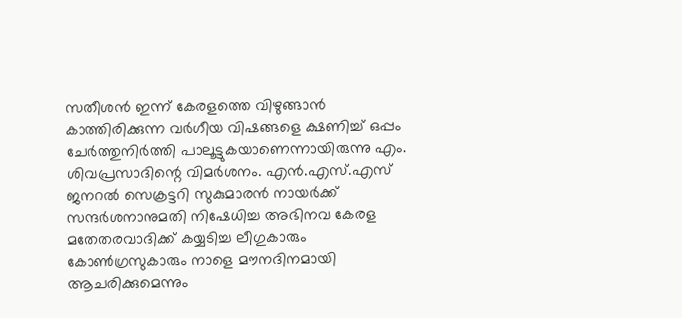സതീശൻ ഇന്ന് കേരളത്തെ വിഴുങ്ങാൻ കാത്തിരിക്കുന്ന വർഗീയ വിഷങ്ങളെ ക്ഷണിച്ച് ഒപ്പം ചേർത്തുനിർത്തി പാലൂട്ടുകയാണെന്നായിരുന്നു എം. ശിവപ്രസാദിന്റെ വിമർശനം. എൻ.എസ്.എസ് ജനറൽ സെക്രട്ടറി സുകുമാരൻ നായർക്ക് സന്ദർശനാനുമതി നിഷേധിച്ച അഭിനവ കേരള മതേതരവാദിക്ക് കയ്യടിച്ച ലീഗുകാരും കോൺഗ്രസുകാരും നാളെ മൗനദിനമായി ആചരിക്കുമെന്നും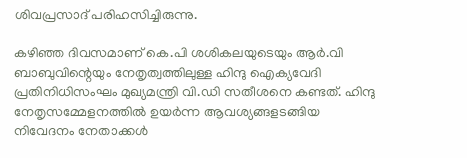ശിവപ്രസാദ് പരിഹസിച്ചിരുന്നു.

കഴിഞ്ഞ ദിവസമാണ് കെ.പി ശശികലയുടെയും ആർ.വി ബാബുവിന്റെയും നേതൃത്വത്തിലുള്ള ഹിന്ദു ഐക്യവേദി പ്രതിനിധിസംഘം മുഖ്യമന്ത്രി വി.ഡി സതീശനെ കണ്ടത്. ഹിന്ദു നേതൃസമ്മേളനത്തിൽ ഉയർന്ന ആവശ്യങ്ങളടങ്ങിയ നിവേദനം നേതാക്കൾ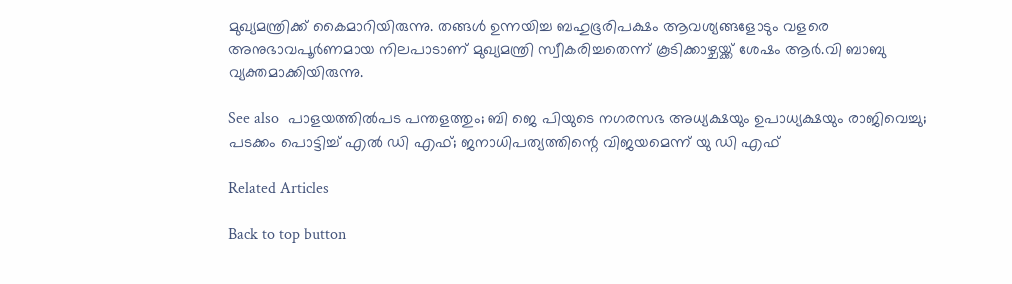മുഖ്യമന്ത്രിക്ക് കൈമാറിയിരുന്നു. തങ്ങൾ ഉന്നയിച്ച ബഹുഭൂരിപക്ഷം ആവശ്യങ്ങളോടും വളരെ അനുഭാവപൂർണമായ നിലപാടാണ് മുഖ്യമന്ത്രി സ്വീകരിച്ചതെന്ന് കൂടിക്കാഴ്ചയ്ക്ക് ശേഷം ആർ.വി ബാബു വ്യക്തമാക്കിയിരുന്നു.

See also  പാളയത്തില്‍പട പന്തളത്തും; ബി ജെ പിയുടെ നഗരസഭ അധ്യക്ഷയും ഉപാധ്യക്ഷയും രാജിവെച്ചു; പടക്കം പൊട്ടിച്ച് എല്‍ ഡി എഫ്; ജനാധിപത്യത്തിന്റെ വിജയമെന്ന് യു ഡി എഫ്

Related Articles

Back to top button